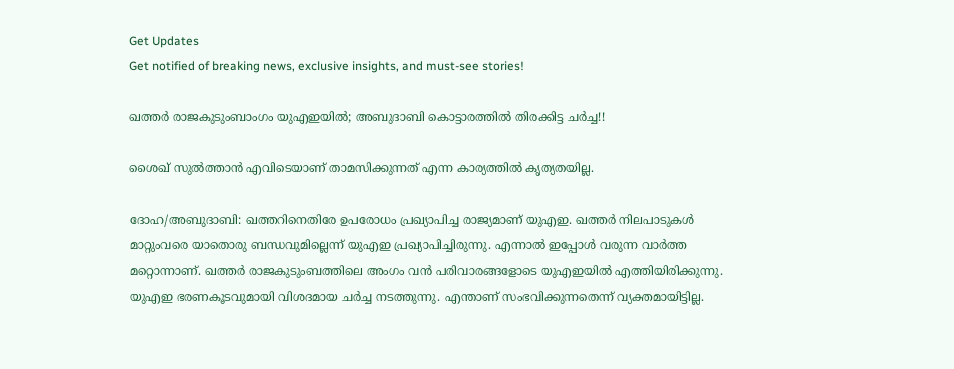Get Updates
Get notified of breaking news, exclusive insights, and must-see stories!

ഖത്തര്‍ രാജകുടുംബാംഗം യുഎഇയില്‍; അബുദാബി കൊട്ടാരത്തില്‍ തിരക്കിട്ട ചര്‍ച്ച!!

ശൈഖ് സുല്‍ത്താന്‍ എവിടെയാണ് താമസിക്കുന്നത് എന്ന കാര്യത്തില്‍ കൃത്യതയില്ല.

ദോഹ/അബുദാബി: ഖത്തറിനെതിരേ ഉപരോധം പ്രഖ്യാപിച്ച രാജ്യമാണ് യുഎഇ. ഖത്തര്‍ നിലപാടുകള്‍ മാറ്റുംവരെ യാതൊരു ബന്ധവുമില്ലെന്ന് യുഎഇ പ്രഖ്യാപിച്ചിരുന്നു. എന്നാല്‍ ഇപ്പോള്‍ വരുന്ന വാര്‍ത്ത മറ്റൊന്നാണ്. ഖത്തര്‍ രാജകുടുംബത്തിലെ അംഗം വന്‍ പരിവാരങ്ങളോടെ യുഎഇയില്‍ എത്തിയിരിക്കുന്നു. യുഎഇ ഭരണകൂടവുമായി വിശദമായ ചര്‍ച്ച നടത്തുന്നു. എന്താണ് സംഭവിക്കുന്നതെന്ന് വ്യക്തമായിട്ടില്ല.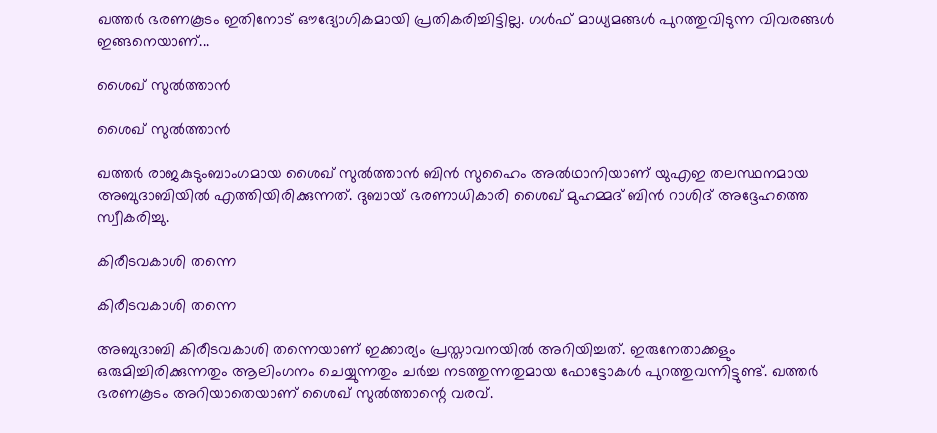ഖത്തര്‍ ഭരണകൂടം ഇതിനോട് ഔദ്യോഗികമായി പ്രതികരിച്ചിട്ടില്ല. ഗള്‍ഫ് മാധ്യമങ്ങള്‍ പുറത്തുവിടുന്ന വിവരങ്ങള്‍ ഇങ്ങനെയാണ്...

ശൈഖ് സുല്‍ത്താന്‍

ശൈഖ് സുല്‍ത്താന്‍

ഖത്തര്‍ രാജകുടുംബാംഗമായ ശൈഖ് സുല്‍ത്താന്‍ ബിന്‍ സുഹൈം അല്‍ഥാനിയാണ് യുഎഇ തലസ്ഥനമായ അബുദാബിയില്‍ എത്തിയിരിക്കുന്നത്. ദുബായ് ഭരണാധികാരി ശൈഖ് മുഹമ്മദ് ബിന്‍ റാശിദ് അദ്ദേഹത്തെ സ്വീകരിച്ചു.

കിരീടവകാശി തന്നെ

കിരീടവകാശി തന്നെ

അബുദാബി കിരീടവകാശി തന്നെയാണ് ഇക്കാര്യം പ്രസ്താവനയില്‍ അറിയിച്ചത്. ഇരുനേതാക്കളും ഒരുമിച്ചിരിക്കുന്നതും ആലിംഗനം ചെയ്യുന്നതും ചര്‍ച്ച നടത്തുന്നതുമായ ഫോട്ടോകള്‍ പുറത്തുവന്നിട്ടുണ്ട്. ഖത്തര്‍ ഭരണകൂടം അറിയാതെയാണ് ശൈഖ് സുല്‍ത്താന്റെ വരവ്.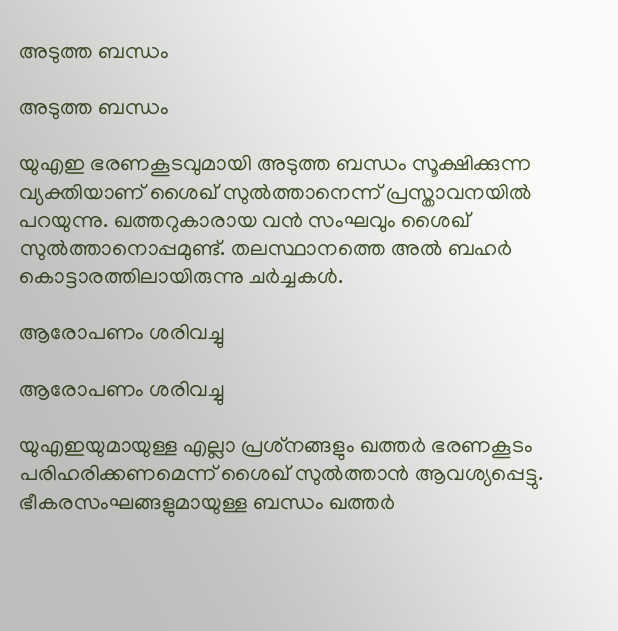അടുത്ത ബന്ധം

അടുത്ത ബന്ധം

യുഎഇ ഭരണകൂടവുമായി അടുത്ത ബന്ധം സൂക്ഷിക്കുന്ന വ്യക്തിയാണ് ശൈഖ് സുല്‍ത്താനെന്ന് പ്രസ്താവനയില്‍ പറയുന്നു. ഖത്തറുകാരായ വന്‍ സംഘവും ശൈഖ് സുല്‍ത്താനൊപ്പമുണ്ട്. തലസ്ഥാനത്തെ അല്‍ ബഹര്‍ കൊട്ടാരത്തിലായിരുന്നു ചര്‍ച്ചകള്‍.

ആരോപണം ശരിവച്ചു

ആരോപണം ശരിവച്ചു

യുഎഇയുമായുള്ള എല്ലാ പ്രശ്‌നങ്ങളും ഖത്തര്‍ ഭരണകൂടം പരിഹരിക്കണമെന്ന് ശൈഖ് സുല്‍ത്താന്‍ ആവശ്യപ്പെട്ടു. ഭീകരസംഘങ്ങളുമായുള്ള ബന്ധം ഖത്തര്‍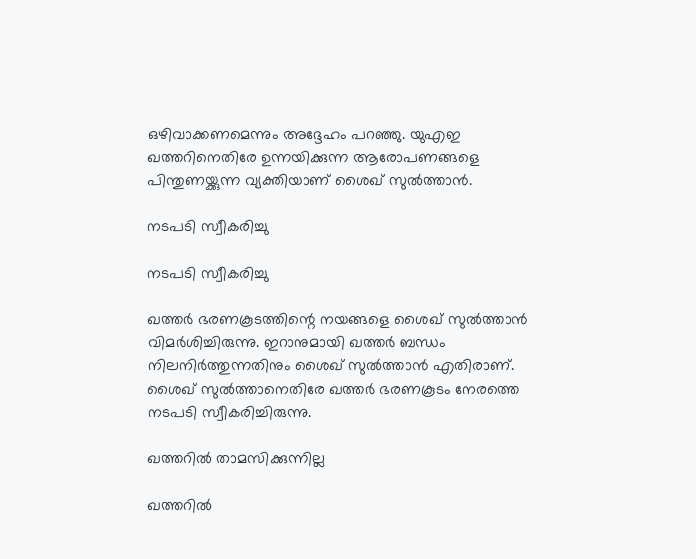ഒഴിവാക്കണമെന്നും അദ്ദേഹം പറഞ്ഞു. യുഎഇ ഖത്തറിനെതിരേ ഉന്നയിക്കുന്ന ആരോപണങ്ങളെ പിന്തുണയ്ക്കുന്ന വ്യക്തിയാണ് ശൈഖ് സുല്‍ത്താന്‍.

നടപടി സ്വീകരിച്ചു

നടപടി സ്വീകരിച്ചു

ഖത്തര്‍ ഭരണകൂടത്തിന്റെ നയങ്ങളെ ശൈഖ് സുല്‍ത്താന്‍ വിമര്‍ശിച്ചിരുന്നു. ഇറാനുമായി ഖത്തര്‍ ബന്ധം നിലനിര്‍ത്തുന്നതിനും ശൈഖ് സുല്‍ത്താന്‍ എതിരാണ്. ശൈഖ് സുല്‍ത്താനെതിരേ ഖത്തര്‍ ഭരണകൂടം നേരത്തെ നടപടി സ്വീകരിച്ചിരുന്നു.

ഖത്തറില്‍ താമസിക്കുന്നില്ല

ഖത്തറില്‍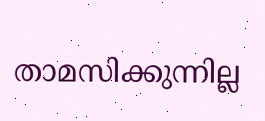താമസിക്കുന്നില്ല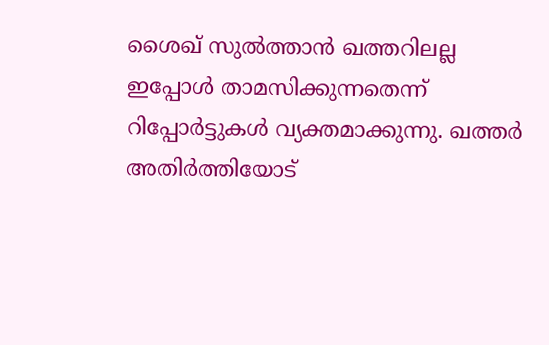ശൈഖ് സുല്‍ത്താന്‍ ഖത്തറിലല്ല ഇപ്പോള്‍ താമസിക്കുന്നതെന്ന് റിപ്പോര്‍ട്ടുകള്‍ വ്യക്തമാക്കുന്നു. ഖത്തര്‍ അതിര്‍ത്തിയോട്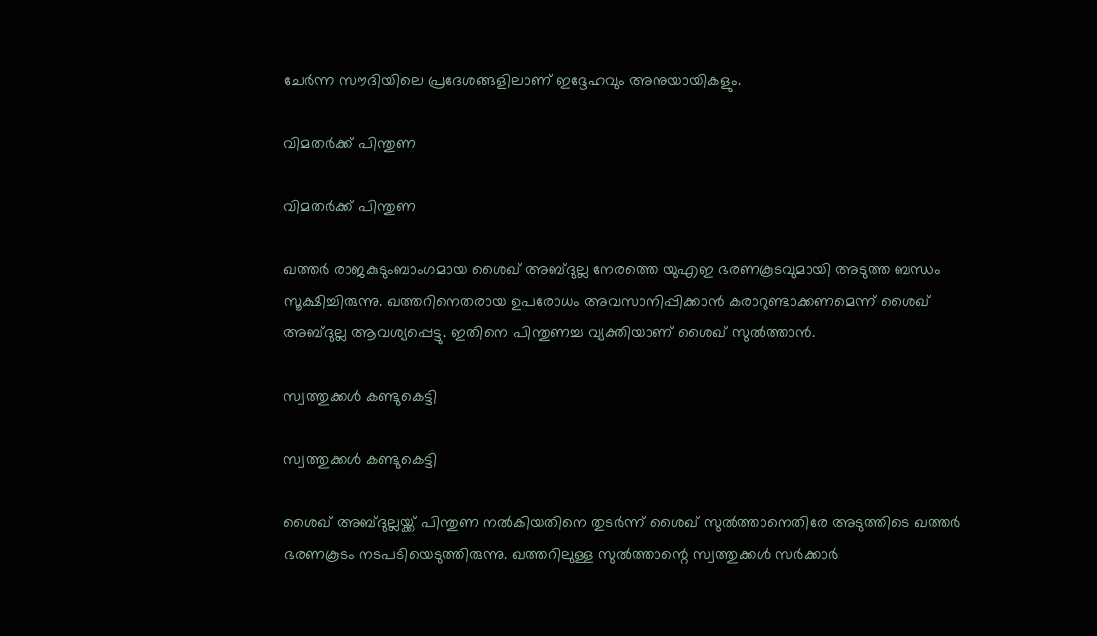ചേര്‍ന്ന സൗദിയിലെ പ്രദേശങ്ങളിലാണ് ഇദ്ദേഹവും അനുയായികളും.

വിമതര്‍ക്ക് പിന്തുണ

വിമതര്‍ക്ക് പിന്തുണ

ഖത്തര്‍ രാജകുടുംബാംഗമായ ശൈഖ് അബ്ദുല്ല നേരത്തെ യുഎഇ ഭരണകൂടവുമായി അടുത്ത ബന്ധം സൂക്ഷിച്ചിരുന്നു. ഖത്തറിനെതരായ ഉപരോധം അവസാനിപ്പിക്കാന്‍ കരാറുണ്ടാക്കണമെന്ന് ശൈഖ് അബ്ദുല്ല ആവശ്യപ്പെട്ടു. ഇതിനെ പിന്തുണച്ച വ്യക്തിയാണ് ശൈഖ് സുല്‍ത്താന്‍.

സ്വത്തുക്കള്‍ കണ്ടുകെട്ടി

സ്വത്തുക്കള്‍ കണ്ടുകെട്ടി

ശൈഖ് അബ്ദുല്ലയ്ക്ക് പിന്തുണ നല്‍കിയതിനെ തുടര്‍ന്ന് ശൈഖ് സുല്‍ത്താനെതിരേ അടുത്തിടെ ഖത്തര്‍ ഭരണകൂടം നടപടിയെടുത്തിരുന്നു. ഖത്തറിലുള്ള സുല്‍ത്താന്റെ സ്വത്തുക്കള്‍ സര്‍ക്കാര്‍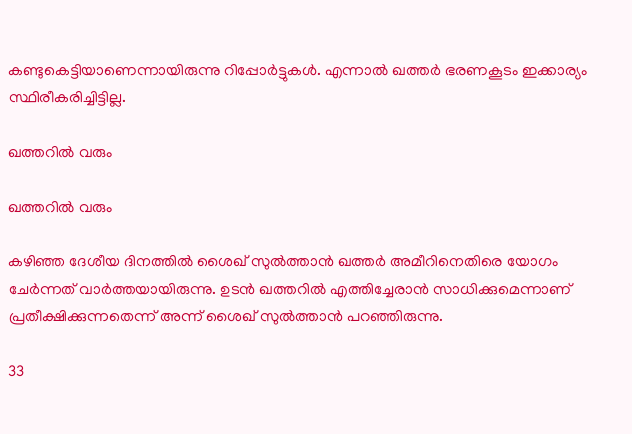കണ്ടുകെട്ടിയാണെന്നായിരുന്നു റിപ്പോര്‍ട്ടുകള്‍. എന്നാല്‍ ഖത്തര്‍ ഭരണകൂടം ഇക്കാര്യം സ്ഥിരീകരിച്ചിട്ടില്ല.

ഖത്തറില്‍ വരും

ഖത്തറില്‍ വരും

കഴിഞ്ഞ ദേശീയ ദിനത്തില്‍ ശൈഖ് സുല്‍ത്താന്‍ ഖത്തര്‍ അമീറിനെതിരെ യോഗം ചേര്‍ന്നത് വാര്‍ത്തയായിരുന്നു. ഉടന്‍ ഖത്തറില്‍ എത്തിച്ചേരാന്‍ സാധിക്കുമെന്നാണ് പ്രതീക്ഷിക്കുന്നതെന്ന് അന്ന് ശൈഖ് സുല്‍ത്താന്‍ പറഞ്ഞിരുന്നു.

33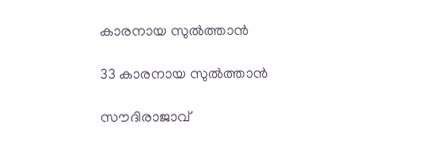കാരനായ സുല്‍ത്താന്‍

33 കാരനായ സുല്‍ത്താന്‍

സൗദിരാജാവ്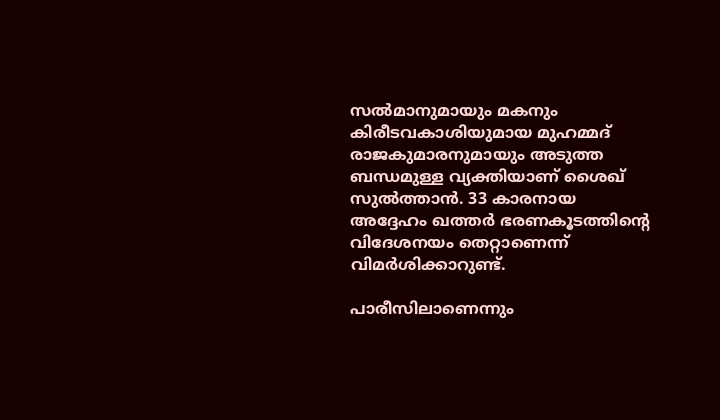സല്‍മാനുമായും മകനും കിരീടവകാശിയുമായ മുഹമ്മദ് രാജകുമാരനുമായും അടുത്ത ബന്ധമുള്ള വ്യക്തിയാണ് ശൈഖ് സുല്‍ത്താന്‍. 33 കാരനായ അദ്ദേഹം ഖത്തര്‍ ഭരണകൂടത്തിന്റെ വിദേശനയം തെറ്റാണെന്ന് വിമര്‍ശിക്കാറുണ്ട്.

പാരീസിലാണെന്നും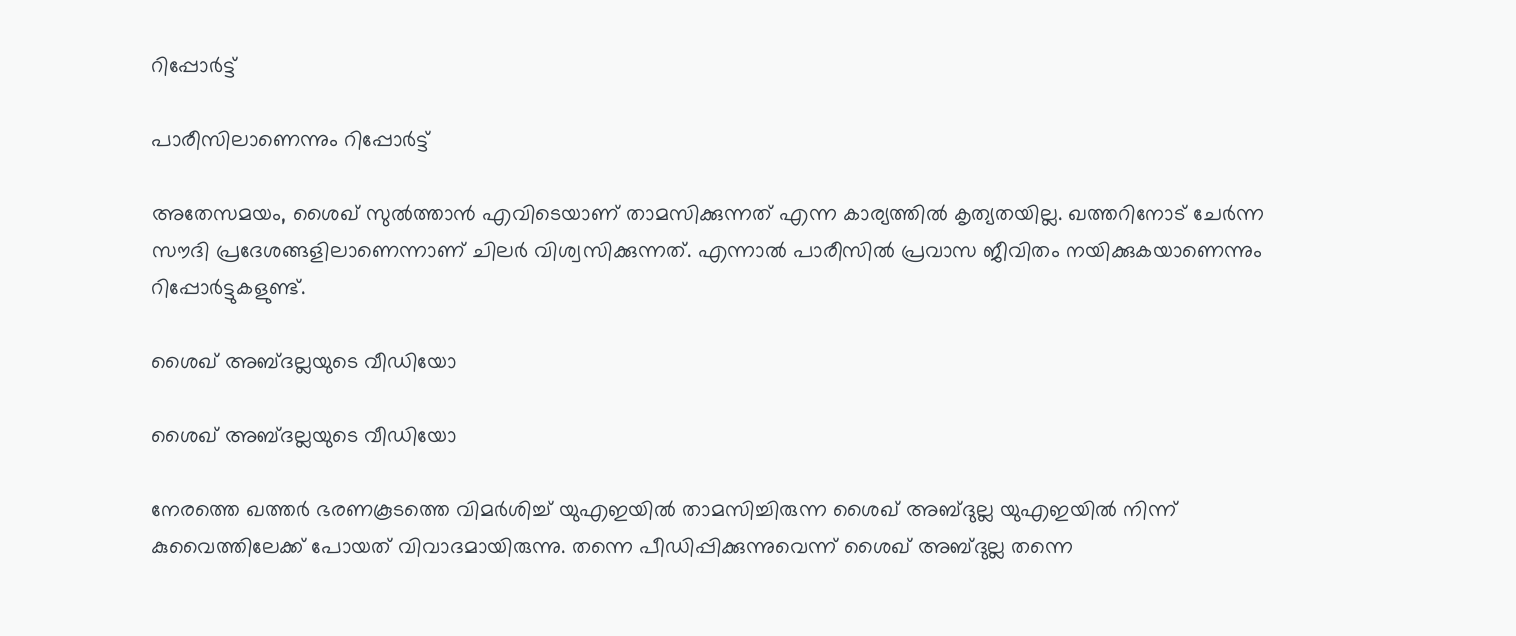റിപ്പോര്‍ട്ട്

പാരീസിലാണെന്നും റിപ്പോര്‍ട്ട്

അതേസമയം, ശൈഖ് സുല്‍ത്താന്‍ എവിടെയാണ് താമസിക്കുന്നത് എന്ന കാര്യത്തില്‍ കൃത്യതയില്ല. ഖത്തറിനോട് ചേര്‍ന്ന സൗദി പ്രദേശങ്ങളിലാണെന്നാണ് ചിലര്‍ വിശ്വസിക്കുന്നത്. എന്നാല്‍ പാരീസില്‍ പ്രവാസ ജീവിതം നയിക്കുകയാണെന്നും റിപ്പോര്‍ട്ടുകളുണ്ട്.

ശൈഖ് അബ്ദല്ലയുടെ വീഡിയോ

ശൈഖ് അബ്ദല്ലയുടെ വീഡിയോ

നേരത്തെ ഖത്തര്‍ ഭരണകൂടത്തെ വിമര്‍ശിച്ച് യുഎഇയില്‍ താമസിച്ചിരുന്ന ശൈഖ് അബ്ദുല്ല യുഎഇയില്‍ നിന്ന് കുവൈത്തിലേക്ക് പോയത് വിവാദമായിരുന്നു. തന്നെ പീഡിപ്പിക്കുന്നുവെന്ന് ശൈഖ് അബ്ദുല്ല തന്നെ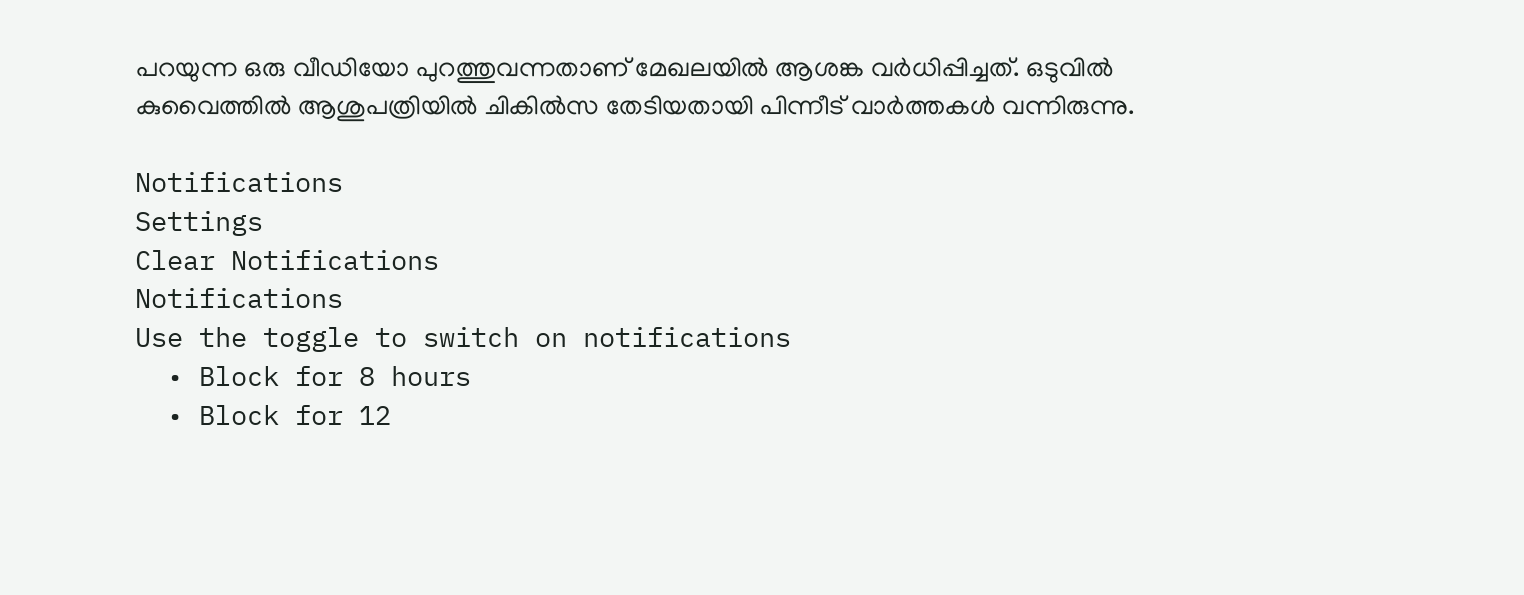പറയുന്ന ഒരു വീഡിയോ പുറത്തുവന്നതാണ് മേഖലയില്‍ ആശങ്ക വര്‍ധിപ്പിച്ചത്. ഒടുവില്‍ കുവൈത്തില്‍ ആശുപത്രിയില്‍ ചികില്‍സ തേടിയതായി പിന്നീട് വാര്‍ത്തകള്‍ വന്നിരുന്നു.

Notifications
Settings
Clear Notifications
Notifications
Use the toggle to switch on notifications
  • Block for 8 hours
  • Block for 12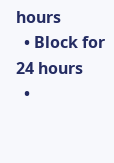hours
  • Block for 24 hours
  •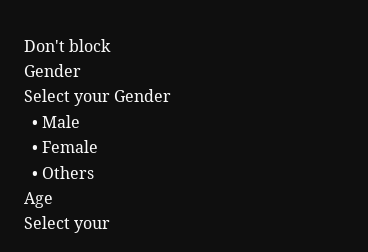Don't block
Gender
Select your Gender
  • Male
  • Female
  • Others
Age
Select your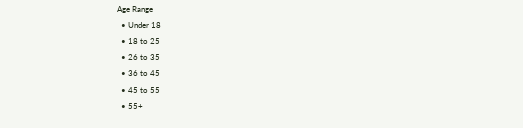Age Range
  • Under 18
  • 18 to 25
  • 26 to 35
  • 36 to 45
  • 45 to 55
  • 55+